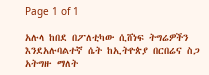Page 1 of 1

አሉላ ከበደ በፖለቲካው ሲሸነፍ ትግሬዎችን እንደአሉባልተኛ ሴት ከኢትዮጵያ በርበሬና ስጋ አትግዙ ማለት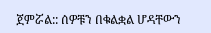ጀምሯል:: ሰዎቹን በቁልቋል ሆዳቸውን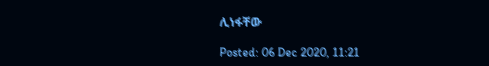ሊነፋቸው

Posted: 06 Dec 2020, 11:21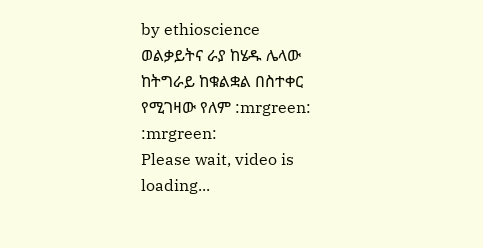by ethioscience
ወልቃይትና ራያ ከሄዱ ሌላው ከትግራይ ከቁልቋል በስተቀር የሚገዛው የለም :mrgreen: :mrgreen:
Please wait, video is loading...